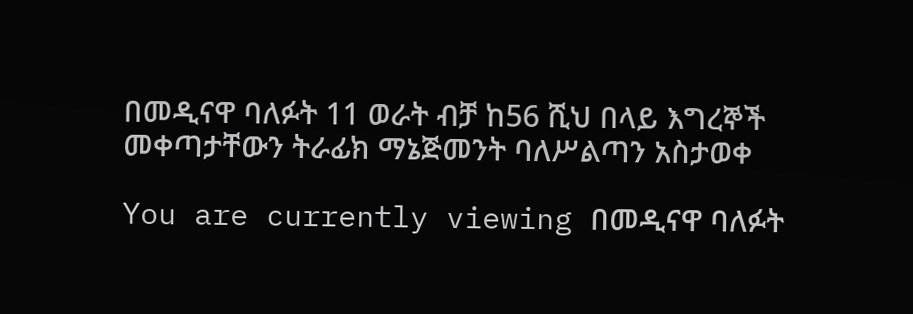በመዲናዋ ባለፉት 11 ወራት ብቻ ከ56 ሺህ በላይ እግረኞች መቀጣታቸውን ትራፊክ ማኔጅመንት ባለሥልጣን አስታወቀ

You are currently viewing በመዲናዋ ባለፉት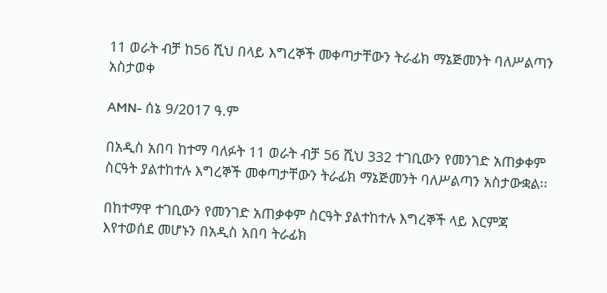11 ወራት ብቻ ከ56 ሺህ በላይ እግረኞች መቀጣታቸውን ትራፊክ ማኔጅመንት ባለሥልጣን አስታወቀ

AMN- ሰኔ 9/2017 ዓ.ም

በአዲስ አበባ ከተማ ባለፉት 11 ወራት ብቻ 56 ሺህ 332 ተገቢውን የመንገድ አጠቃቀም ስርዓት ያልተከተሉ እግረኞች መቀጣታቸውን ትራፊክ ማኔጅመንት ባለሥልጣን አስታውቋል፡፡

በከተማዋ ተገቢውን የመንገድ አጠቃቀም ስርዓት ያልተከተሉ እግረኞች ላይ እርምጃ እየተወሰደ መሆኑን በአዲስ አበባ ትራፊክ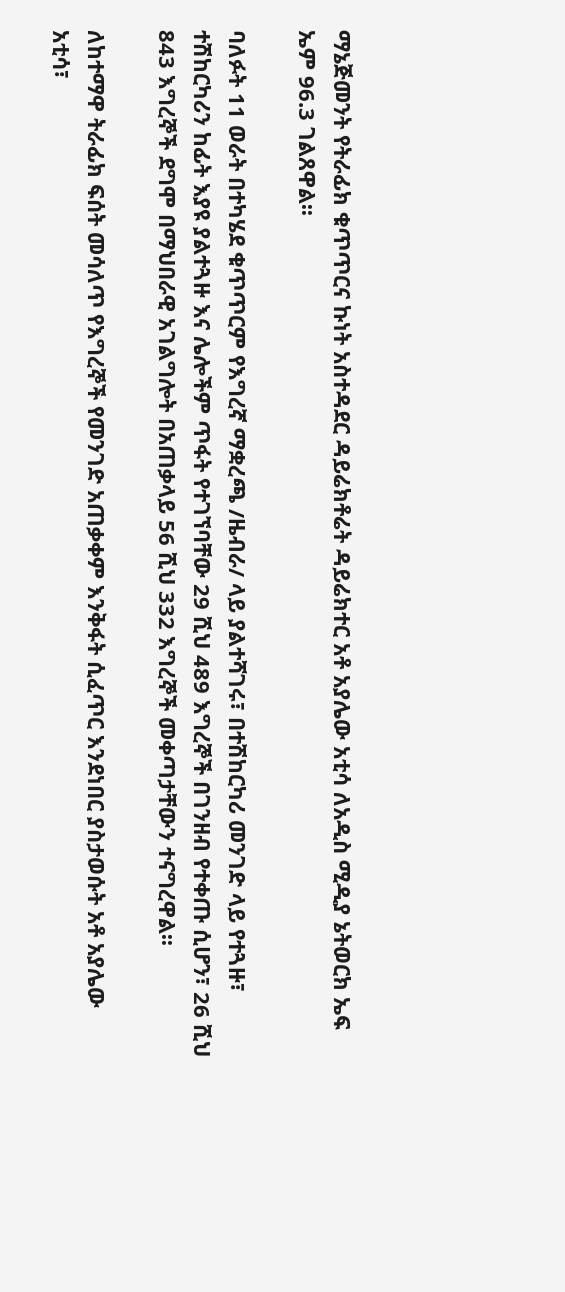ማኔጅመንት የትራፊክ ቁጥጥርና ኩነት አስተዳደር ዳይሬክቶሬት ዳይሬክተር አቶ አያሌው አቲሳ ለአዲስ ሚዲያ ኔትወርክ ኤፍ ኤም 96.3 ገልጸዋል፡፡

ባለፉት 11 ወራት በተካሄደ ቁጥጥርም የእግረኛ ማቋረጫ /ዜብራ/ ላይ ያልተሻገሩ፣ በተሽከርካሪ መንገድ ላይ የተጓዙ፣ ተሽከርካሪን ከፊት እያዩ ያልተጓዙ እና ሌሎችም ጥፋት የተገኘባቸው 29 ሺህ 489 እግረኞች በገንዘብ የተቀጡ ሲሆን፣ 26 ሺህ 843 እግረኞች ደግሞ በማህበራዊ አገልግሎት በአጠቃላይ 56 ሺህ 332 እግረኞች መቀጣታቸውን ተናግረዋል፡፡

ለከተማዋ ትራፊክ ፍሰት መሳለጥ የእግረኞች የመንገድ አጠቃቀም እንቅፋት ሲፈጥር እንደነበር ያስታወሱት አቶ አያሌው አቲሳ፣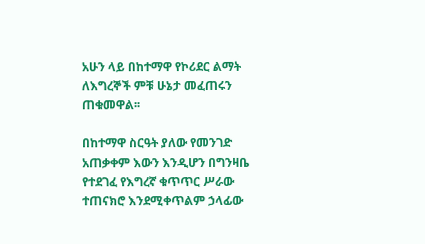አሁን ላይ በከተማዋ የኮሪደር ልማት ለእግረኞች ምቹ ሁኔታ መፈጠሩን ጠቁመዋል፡፡

በከተማዋ ስርዓት ያለው የመንገድ አጠቃቀም እውን እንዲሆን በግንዛቤ የተደገፈ የእግረኛ ቁጥጥር ሥራው ተጠናክሮ እንደሚቀጥልም ኃላፊው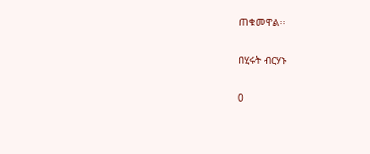ጠቁመዋል፡፡

በሂሩት ብርሃኑ

0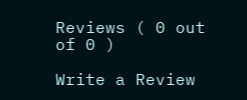Reviews ( 0 out of 0 )

Write a Review